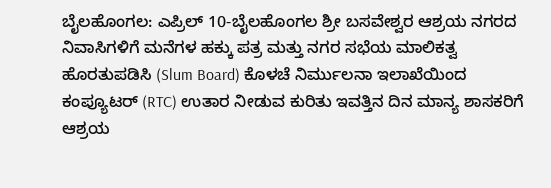ಬೈಲಹೊಂಗಲ: ಎಪ್ರಿಲ್ 10-ಬೈಲಹೊಂಗಲ ಶ್ರೀ ಬಸವೇಶ್ವರ ಆಶ್ರಯ ನಗರದ ನಿವಾಸಿಗಳಿಗೆ ಮನೆಗಳ ಹಕ್ಕು ಪತ್ರ ಮತ್ತು ನಗರ ಸಭೆಯ ಮಾಲಿಕತ್ವ ಹೊರತುಪಡಿಸಿ (Slum Board) ಕೊಳಚೆ ನಿರ್ಮುಲನಾ ಇಲಾಖೆಯಿಂದ ಕಂಪ್ಯೂಟರ್ (RTC) ಉತಾರ ನೀಡುವ ಕುರಿತು ಇವತ್ತಿನ ದಿನ ಮಾನ್ಯ ಶಾಸಕರಿಗೆ ಆಶ್ರಯ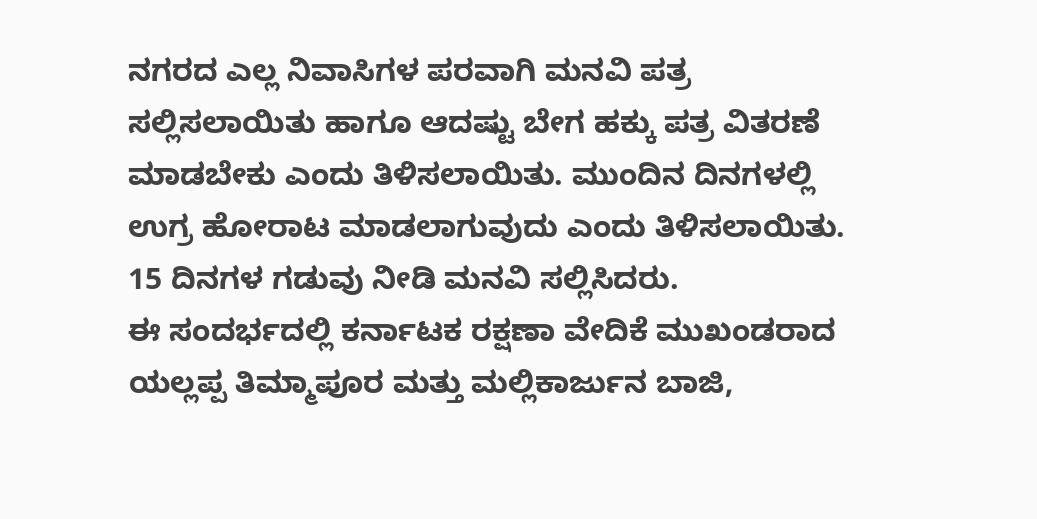ನಗರದ ಎಲ್ಲ ನಿವಾಸಿಗಳ ಪರವಾಗಿ ಮನವಿ ಪತ್ರ ಸಲ್ಲಿಸಲಾಯಿತು ಹಾಗೂ ಆದಷ್ಟು ಬೇಗ ಹಕ್ಕು ಪತ್ರ ವಿತರಣೆ ಮಾಡಬೇಕು ಎಂದು ತಿಳಿಸಲಾಯಿತು. ಮುಂದಿನ ದಿನಗಳಲ್ಲಿ ಉಗ್ರ ಹೋರಾಟ ಮಾಡಲಾಗುವುದು ಎಂದು ತಿಳಿಸಲಾಯಿತು. 15 ದಿನಗಳ ಗಡುವು ನೀಡಿ ಮನವಿ ಸಲ್ಲಿಸಿದರು.
ಈ ಸಂದರ್ಭದಲ್ಲಿ ಕರ್ನಾಟಕ ರಕ್ಷಣಾ ವೇದಿಕೆ ಮುಖಂಡರಾದ ಯಲ್ಲಪ್ಪ ತಿಮ್ಮಾಪೂರ ಮತ್ತು ಮಲ್ಲಿಕಾರ್ಜುನ ಬಾಜಿ,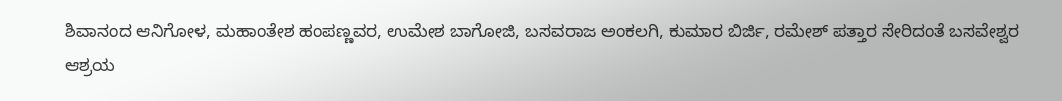ಶಿವಾನಂದ ಆನಿಗೋಳ, ಮಹಾಂತೇಶ ಹಂಪಣ್ಣವರ, ಉಮೇಶ ಬಾಗೋಜಿ, ಬಸವರಾಜ ಅಂಕಲಗಿ, ಕುಮಾರ ಬಿರ್ಜಿ, ರಮೇಶ್ ಪತ್ತಾರ ಸೇರಿದಂತೆ ಬಸವೇಶ್ವರ ಆಶ್ರಯ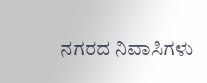ನಗರದ ನಿವಾಸಿಗಳು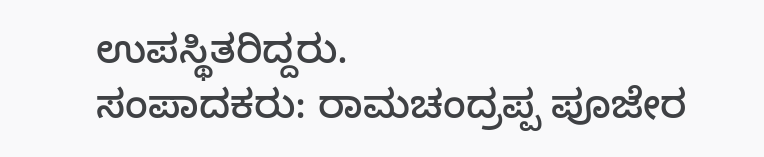ಉಪಸ್ಥಿತರಿದ್ದರು.
ಸಂಪಾದಕರು: ರಾಮಚಂದ್ರಪ್ಪ ಪೂಜೇರ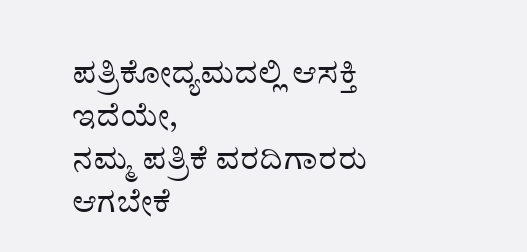ಪತ್ರಿಕೋದ್ಯಮದಲ್ಲಿ ಆಸಕ್ತಿ ಇದೆಯೇ,
ನಮ್ಮ ಪತ್ರಿಕೆ ವರದಿಗಾರರು ಆಗಬೇಕೆ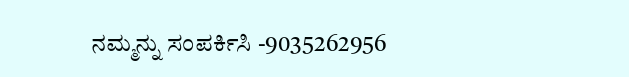ನಮ್ಮನ್ನು ಸಂಪರ್ಕಿಸಿ -9035262956